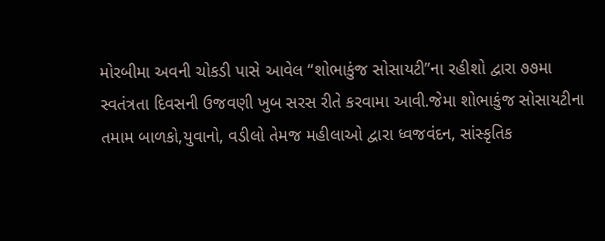મોરબીમા અવની ચોકડી પાસે આવેલ “શોભાકુંજ સોસાયટી”ના રહીશો દ્વારા ૭૭મા સ્વતંત્રતા દિવસની ઉજવણી ખુબ સરસ રીતે કરવામા આવી.જેમા શોભાકુંજ સોસાયટીના તમામ બાળકો,યુવાનો, વડીલો તેમજ મહીલાઓ દ્વારા ધ્વજવંદન, સાંસ્કૃતિક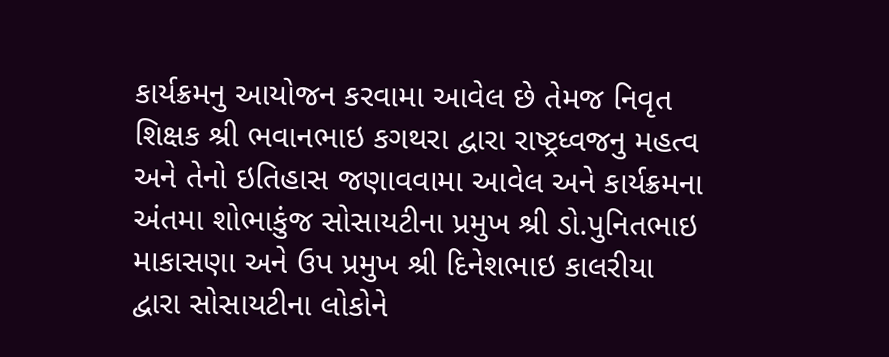કાર્યક્રમનુ આયોજન કરવામા આવેલ છે તેમજ નિવૃત શિક્ષક શ્રી ભવાનભાઇ કગથરા દ્વારા રાષ્ટ્રધ્વજનુ મહત્વ અને તેનો ઇતિહાસ જણાવવામા આવેલ અને કાર્યક્રમના અંતમા શોભાકુંજ સોસાયટીના પ્રમુખ શ્રી ડો.પુનિતભાઇ માકાસણા અને ઉપ પ્રમુખ શ્રી દિનેશભાઇ કાલરીયા દ્વારા સોસાયટીના લોકોને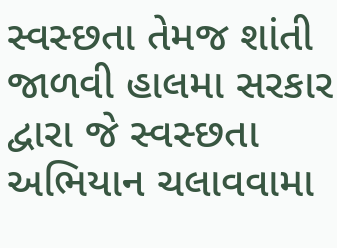સ્વસ્છતા તેમજ શાંતી જાળવી હાલમા સરકાર દ્વારા જે સ્વસ્છતા અભિયાન ચલાવવામા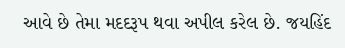આવે છે તેમા મદદરૂપ થવા અપીલ કરેલ છે. જયહિંદ